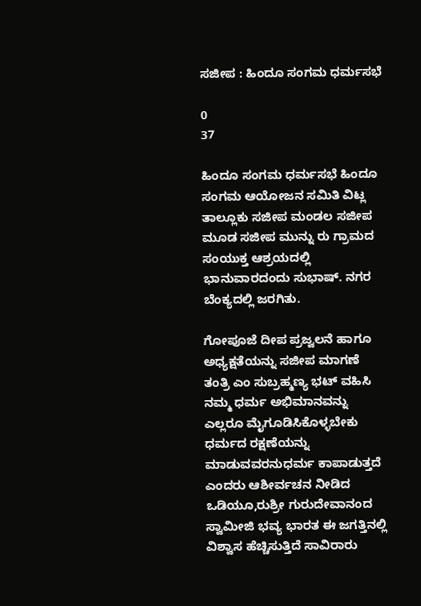ಸಜೀಪ : ಹಿಂದೂ ಸಂಗಮ ಧರ್ಮಸಭೆ

0
37

ಹಿಂದೂ ಸಂಗಮ ಧರ್ಮಸಭೆ ಹಿಂದೂ ಸಂಗಮ ಆಯೋಜನ ಸಮಿತಿ ವಿಟ್ಲ ತಾಲ್ಲೂಕು ಸಜೀಪ ಮಂಡಲ ಸಜೀಪ ಮೂಡ ಸಜೀಪ ಮುನ್ನು ರು ಗ್ರಾಮದ ಸಂಯುಕ್ತ ಆಶ್ರಯದಲ್ಲಿ ಭಾನುವಾರದಂದು ಸುಭಾಷ್. ನಗರ ಬೆಂಕ್ಯದಲ್ಲಿ ಜರಗಿತು.

ಗೋಪೂಜೆ ದೀಪ ಪ್ರಜ್ವಲನೆ ಹಾಗೂ ಅಧ್ಯಕ್ಷತೆಯನ್ನು ಸಜೀಪ ಮಾಗಣೆ ತಂತ್ರಿ ಎಂ ಸುಬ್ರಹ್ಮಣ್ಯ ಭಟ್ ವಹಿಸಿ ನಮ್ಮ ಧರ್ಮ ಅಭಿಮಾನವನ್ನು ಎಲ್ಲರೂ ಮೈಗೂಡಿಸಿಕೊಳ್ಳಬೇಕು ಧರ್ಮದ ರಕ್ಷಣೆಯನ್ನು ಮಾಡುವವರನುಧರ್ಮ ಕಾಪಾಡುತ್ತದೆ ಎಂದರು ಆಶೀರ್ವಚನ ನೀಡಿದ ಒಡಿಯೂ,ರುಶ್ರೀ ಗುರುದೇವಾನಂದ ಸ್ವಾಮೀಜಿ ಭವ್ಯ ಭಾರತ ಈ ಜಗತ್ತಿನಲ್ಲಿ ವಿಶ್ವಾಸ ಹೆಚ್ಚಿಸುತ್ತಿದೆ ಸಾವಿರಾರು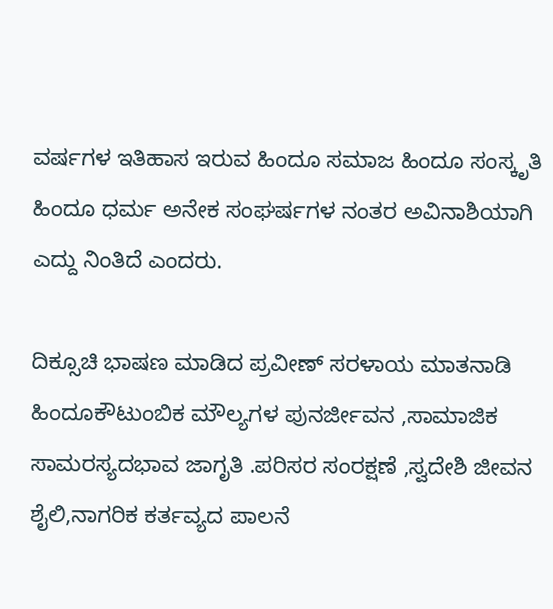ವರ್ಷಗಳ ಇತಿಹಾಸ ಇರುವ ಹಿಂದೂ ಸಮಾಜ ಹಿಂದೂ ಸಂಸ್ಕೃತಿ ಹಿಂದೂ ಧರ್ಮ ಅನೇಕ ಸಂಘರ್ಷಗಳ ನಂತರ ಅವಿನಾಶಿಯಾಗಿ ಎದ್ದು ನಿಂತಿದೆ ಎಂದರು.

ದಿಕ್ಸೂಚಿ ಭಾಷಣ ಮಾಡಿದ ಪ್ರವೀಣ್ ಸರಳಾಯ ಮಾತನಾಡಿ ಹಿಂದೂಕೌಟುಂಬಿಕ ಮೌಲ್ಯಗಳ ಪುನರ್ಜೀವನ ,ಸಾಮಾಜಿಕ ಸಾಮರಸ್ಯದಭಾವ ಜಾಗೃತಿ .ಪರಿಸರ ಸಂರಕ್ಷಣೆ ,ಸ್ವದೇಶಿ ಜೀವನ ಶೈಲಿ,ನಾಗರಿಕ ಕರ್ತವ್ಯದ ಪಾಲನೆ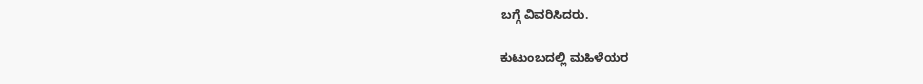ಬಗ್ಗೆ ವಿವರಿಸಿದರು.

ಕುಟುಂಬದಲ್ಲಿ ಮಹಿಳೆಯರ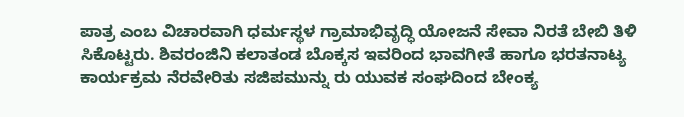ಪಾತ್ರ ಎಂಬ ವಿಚಾರವಾಗಿ ಧರ್ಮಸ್ಥಳ ಗ್ರಾಮಾಭಿವೃದ್ಧಿ ಯೋಜನೆ ಸೇವಾ ನಿರತೆ ಬೇಬಿ ತಿಳಿ ಸಿಕೊಟ್ಟರು. ಶಿವರಂಜಿನಿ ಕಲಾತಂಡ ಬೊಕ್ಕಸ ಇವರಿಂದ ಭಾವಗೀತೆ ಹಾಗೂ ಭರತನಾಟ್ಯ ಕಾರ್ಯಕ್ರಮ ನೆರವೇರಿತು ಸಜಿಪಮುನ್ನು ರು ಯುವಕ ಸಂಘದಿಂದ ಬೇಂಕ್ಯ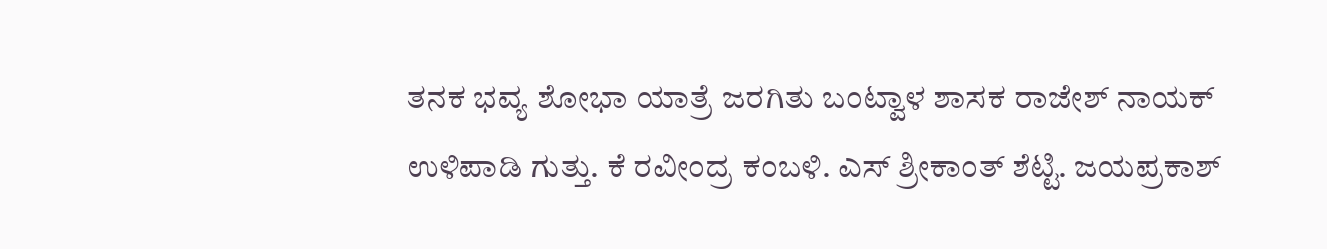ತನಕ ಭವ್ಯ ಶೋಭಾ ಯಾತ್ರೆ ಜರಗಿತು ಬಂಟ್ವಾಳ ಶಾಸಕ ರಾಜೇಶ್ ನಾಯಕ್ ಉಳಿಪಾಡಿ ಗುತ್ತು. ಕೆ ರವೀಂದ್ರ ಕಂಬಳಿ. ಎಸ್ ಶ್ರೀಕಾಂತ್ ಶೆಟ್ಟಿ. ಜಯಪ್ರಕಾಶ್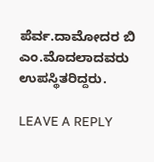ಪೆರ್ವ.ದಾಮೋದರ ಬಿ ಎಂ.ಮೊದಲಾದವರು ಉಪಸ್ಥಿತರಿದ್ದರು.

LEAVE A REPLY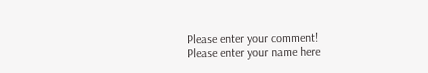Please enter your comment!
Please enter your name here